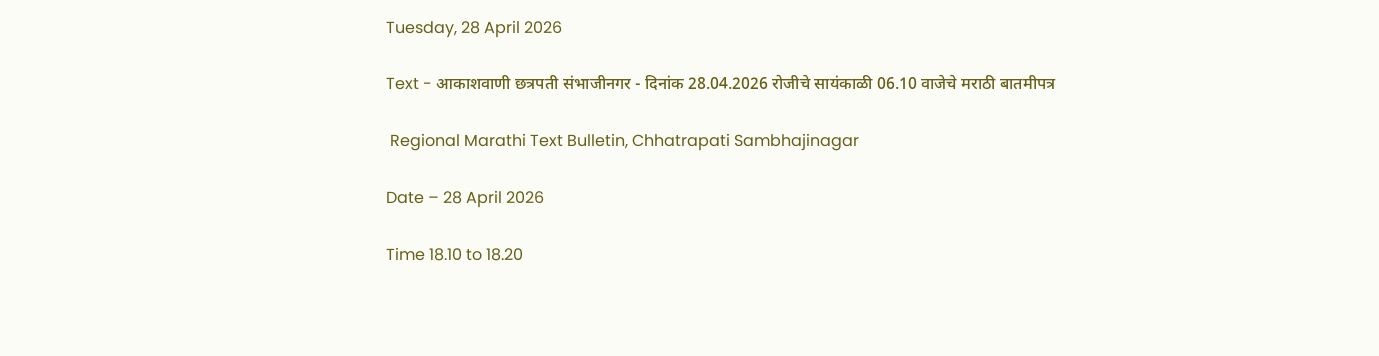Tuesday, 28 April 2026

Text - आकाशवाणी छत्रपती संभाजीनगर - दिनांक 28.04.2026 रोजीचे सायंकाळी 06.10 वाजेचे मराठी बातमीपत्र

 Regional Marathi Text Bulletin, Chhatrapati Sambhajinagar

Date – 28 April 2026

Time 18.10 to 18.20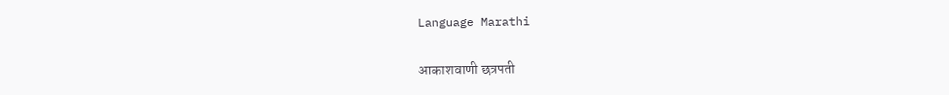Language Marathi

आकाशवाणी छत्रपती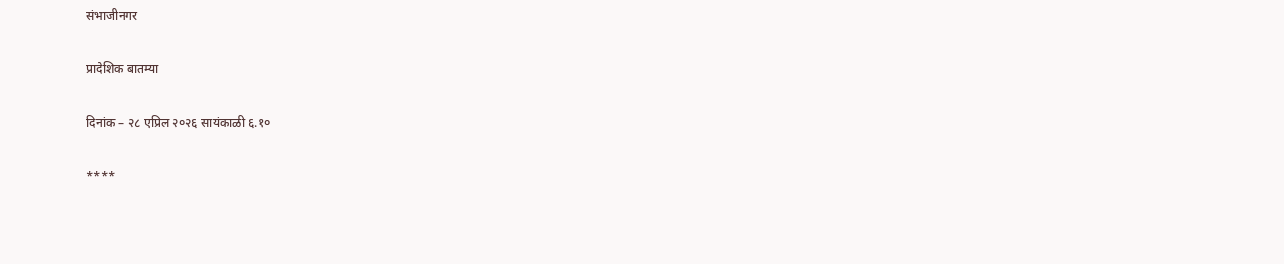संभाजीनगर

प्रादेशिक बातम्या

दिनांक – २८ एप्रिल २०२६ सायंकाळी ६.१०

****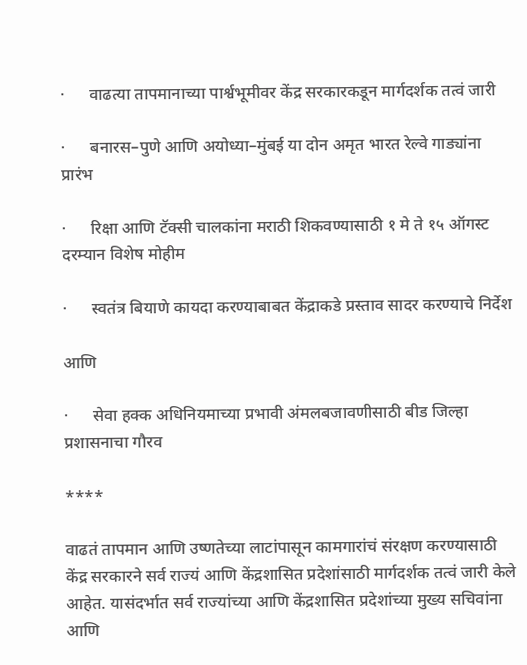·      वाढत्या तापमानाच्या पार्श्वभूमीवर केंद्र सरकारकडून मार्गदर्शक तत्वं जारी

·      बनारस–पुणे आणि अयोध्या–मुंबई या दोन अमृत भारत रेल्वे गाड्यांना प्रारंभ

·      रिक्षा आणि टॅक्सी चालकांना मराठी शिकवण्यासाठी १ मे ते १५ ऑगस्ट दरम्यान विशेष मोहीम

·      स्वतंत्र बियाणे कायदा करण्याबाबत केंद्राकडे प्रस्ताव सादर करण्याचे निर्देश

आणि

·      सेवा हक्क अधिनियमाच्या प्रभावी अंमलबजावणीसाठी बीड जिल्हा प्रशासनाचा गौरव

****

वाढतं तापमान आणि उष्णतेच्या लाटांपासून कामगारांचं संरक्षण करण्यासाठी केंद्र सरकारने सर्व राज्यं आणि केंद्रशासित प्रदेशांसाठी मार्गदर्शक तत्वं जारी केले आहेत. यासंदर्भात सर्व राज्यांच्या आणि केंद्रशासित प्रदेशांच्या मुख्य सचिवांना आणि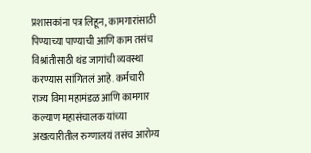प्रशासकांना पत्र लिहून, कामगारांसाठी पिण्याच्या पाण्याची आणि काम तसंच विश्रांतीसाठी थंड जागांची व्यवस्था करण्यास सांगितलं आहे. कर्मचारी राज्य विमा महामंडळ आणि कामगार कल्याण महासंचालक यांच्या अखत्यारीतील रुग्णालयं तसंच आरोग्य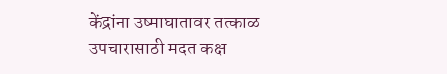केंद्रांना उष्माघातावर तत्काळ उपचारासाठी मदत कक्ष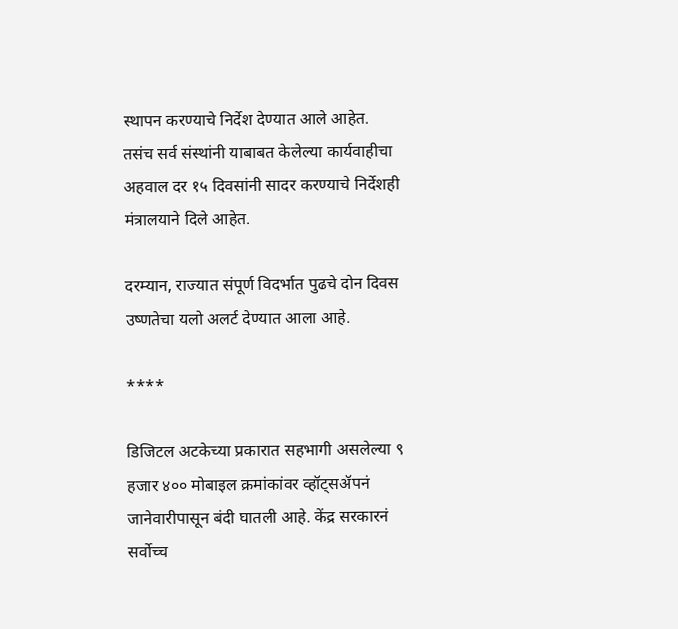स्थापन करण्याचे निर्देश देण्यात आले आहेत. तसंच सर्व संस्थांनी याबाबत केलेल्या कार्यवाहीचा अहवाल दर १५ दिवसांनी सादर करण्याचे निर्देशही मंत्रालयाने दिले आहेत.

दरम्यान, राज्यात संपूर्ण विदर्भात पुढचे दोन दिवस उष्णतेचा यलो अलर्ट देण्यात आला आहे.

****

डिजिटल अटकेच्या प्रकारात सहभागी असलेल्या ९ हजार ४०० मोबाइल क्रमांकांवर व्हॉट्सॲपनं जानेवारीपासून बंदी घातली आहे. केंद्र सरकारनं सर्वोच्च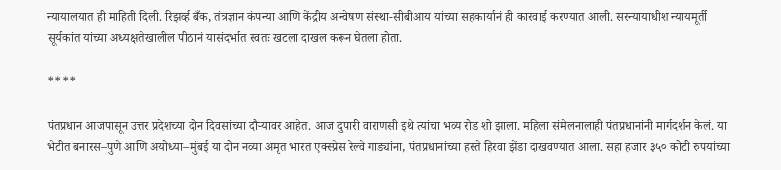न्यायालयात ही माहिती दिली. रिझर्व्ह बँक, तंत्रज्ञान कंपन्या आणि केंद्रीय अन्वेषण संस्था-सीबीआय यांच्या सहकार्यानं ही कारवाई करण्यात आली. सरन्यायाधीश न्यायमूर्ती सूर्यकांत यांच्या अध्यक्षतेखालील पीठानं यासंदर्भात स्वतः खटला दाखल करून घेतला होता.

****

पंतप्रधान आजपासून उत्तर प्रदेशच्या दोन दिवसांच्या दौऱ्यावर आहेत. आज दुपारी वाराणसी इथे त्यांचा भव्य रोड शो झाला. महिला संमेलनालाही पंतप्रधानांनी मार्गदर्शन केलं. या भेटीत बनारस–पुणे आणि अयोध्या–मुंबई या दोन नव्या अमृत भारत एक्स्प्रेस रेल्वे गाड्यांना, पंतप्रधानांच्या हस्ते हिरवा झेंडा दाखवण्यात आला. सहा हजार ३५० कोटी रुपयांच्या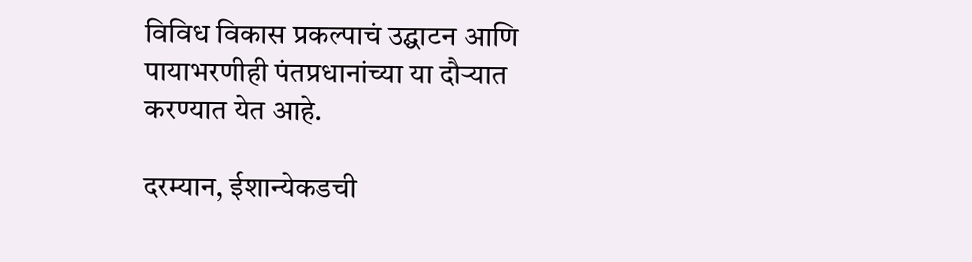विविध विकास प्रकल्पाचं उद्घाटन आणि पायाभरणीही पंतप्रधानांच्या या दौऱ्यात करण्यात येत आहे.

दरम्यान, ईशान्येकडची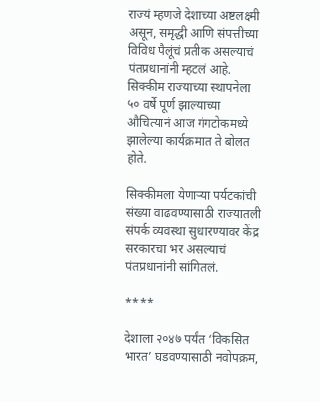राज्यं म्हणजे देशाच्या अष्टलक्ष्मी असून, समृद्धी आणि संपत्तीच्या विविध पैलूंचं प्रतीक असल्याचं पंतप्रधानांनी म्हटलं आहे. सिक्कीम राज्याच्या स्थापनेला ५० वर्षे पूर्ण झाल्याच्या औचित्यानं आज गंगटोकमध्ये झालेल्या कार्यक्रमात ते बोलत होते.

सिक्कीमला येणाऱ्या पर्यटकांची संख्या वाढवण्यासाठी राज्यातली संपर्क व्यवस्था सुधारण्यावर केंद्र सरकारचा भर असल्याचं पंतप्रधानांनी सांगितलं.

****

देशाला २०४७ पर्यंत ‘विकसित भारत’ घडवण्यासाठी नवोपक्रम,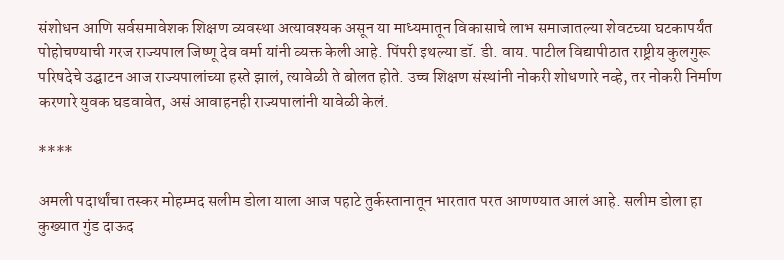संशोधन आणि सर्वसमावेशक शिक्षण व्यवस्था अत्यावश्यक असून या माध्यमातून विकासाचे लाभ समाजातल्या शेवटच्या घटकापर्यंत पोहोचण्याची गरज राज्यपाल जिष्णू देव वर्मा यांनी व्यक्त केली आहे. पिंपरी इथल्या डॉ. डी. वाय. पाटील विद्यापीठात राष्ट्रीय कुलगुरू परिषदेचे उद्घाटन आज राज्यपालांच्या हस्ते झालं, त्यावेळी ते बोलत होते. उच्च शिक्षण संस्थांनी नोकरी शोधणारे नव्हे, तर नोकरी निर्माण करणारे युवक घडवावेत, असं आवाहनही राज्यपालांनी यावेळी केलं.

****

अमली पदार्थांचा तस्कर मोहम्मद सलीम डोला याला आज पहाटे तुर्कस्तानातून भारतात परत आणण्यात आलं आहे. सलीम डोला हा कुख्यात गुंड दाऊद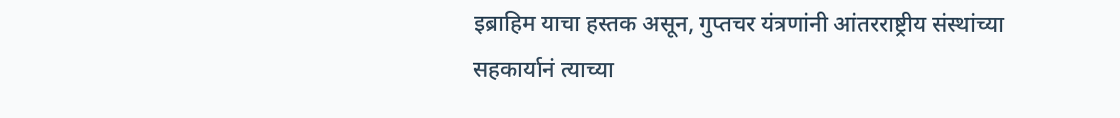इब्राहिम याचा हस्तक असून, गुप्तचर यंत्रणांनी आंतरराष्ट्रीय संस्थांच्या सहकार्यानं त्याच्या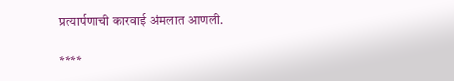प्रत्यार्पणाची कारवाई अंमलात आणली.

****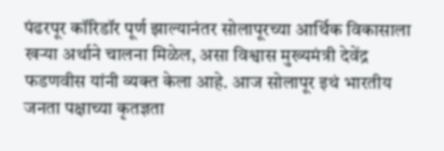पंढरपूर कॉरिडॉर पूर्ण झाल्यानंतर सोलापूरच्या आर्थिक विकासाला खऱ्या अर्थाने चालना मिळेल, असा विश्वास मुख्यमंत्री देवेंद्र फडणवीस यांनी व्यक्त केला आहे. आज सोलापूर इथं भारतीय जनता पक्षाच्या कृतज्ञता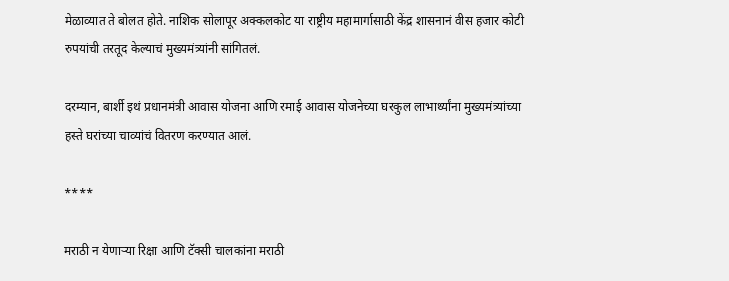मेळाव्यात ते बोलत होते. नाशिक सोलापूर अक्कलकोट या राष्ट्रीय महामार्गासाठी केंद्र शासनानं वीस हजार कोटी रुपयांची तरतूद केल्याचं मुख्यमंत्र्यांनी सांगितलं.

दरम्यान, बार्शी इथं प्रधानमंत्री आवास योजना आणि रमाई आवास योजनेच्या घरकुल लाभार्थ्यांना मुख्यमंत्र्यांच्या हस्ते घरांच्या चाव्यांचं वितरण करण्यात आलं.

****

मराठी न येणाऱ्या रिक्षा आणि टॅक्सी चालकांना मराठी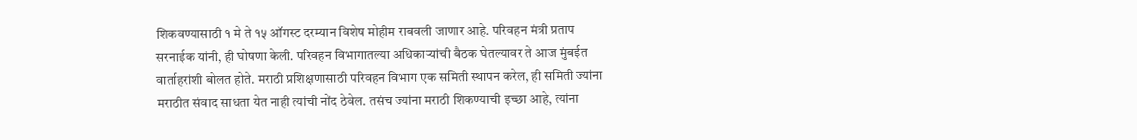शिकवण्यासाठी १ मे ते १५ ऑगस्ट दरम्यान विशेष मोहीम राबवली जाणार आहे. परिवहन मंत्री प्रताप सरनाईक यांनी, ही घोषणा केली. परिवहन विभागातल्या अधिकाऱ्यांची बैठक घेतल्यावर ते आज मुंबईत वार्ताहरांशी बोलत होते. मराठी प्रशिक्षणासाठी परिवहन विभाग एक समिती स्थापन करेल, ही समिती ज्यांना मराठीत संवाद साधता येत नाही त्यांची नोंद ठेवेल. तसंच ज्यांना मराठी शिकण्याची इच्छा आहे, त्यांना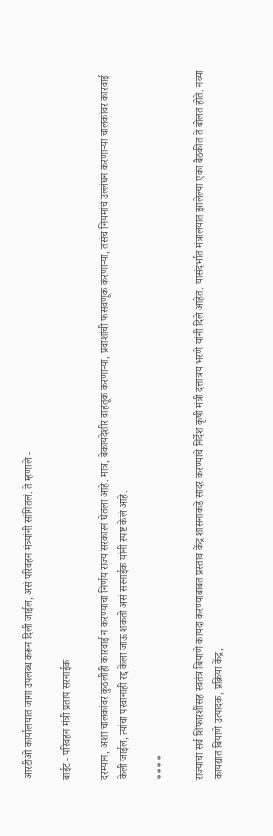आरटीओ कार्यालयात जागा उपलब्ध करून दिली जाईल, असं परिवहन मंत्र्यांनी सांगितलं. ते म्हणाले -

बाईट - परिवहन मंत्री प्रताप सरनाईक

दरम्यान, अशा चालकांवर कुठलीही कारवाई न करण्याचा निर्णय राज्य सरकारनं घेतला आहे. मात्र, बेकायदेशीर वाहतूक करणाऱ्या, प्रवाशांची फसवणूक करणाऱ्या, तसंच नियमांचं उल्लंघन करणाऱ्या चालकांवर कारवाई केली जाईल, त्यांचा परवानाही रद्द केला जाऊ शकतो असं सरनाईक यांनी स्पष्ट केलं आहे.

****

राज्याचा सर्व शिफारशींसह स्वतंत्र बियाणे कायदा करण्याबाबत प्रस्ताव केंद्र शासनाकडे सादर करण्याचे निर्देश कृषी मंत्री दत्तात्रय भरणे यांनी दिले आहेत. यासंदर्भात मंत्रालयात झालेल्या एका बैठकीत ते बोलत होते. नव्या कायद्यात बियाणे उत्पादक, प्रक्रिया केंद्र,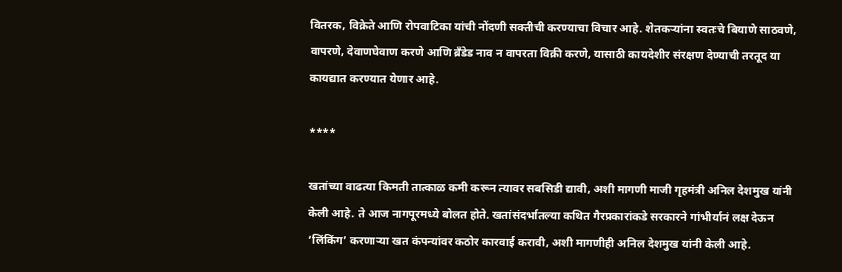वितरक, विक्रेते आणि रोपवाटिका यांची नोंदणी सक्तीची करण्याचा विचार आहे. शेतकऱ्यांना स्वतःचे बियाणे साठवणे, वापरणे, देवाणघेवाण करणे आणि ब्रँडेड नाव न वापरता विक्री करणे, यासाठी कायदेशीर संरक्षण देण्याची तरतूद या कायद्यात करण्यात येणार आहे.

****

खतांच्या वाढत्या किमती तात्काळ कमी करून त्यावर सबसिडी द्यावी, अशी मागणी माजी गृहमंत्री अनिल देशमुख यांनी केली आहे. ते आज नागपूरमध्ये बोलत होते. खतांसंदर्भातल्या कथित गैरप्रकारांकडे सरकारने गांभीर्यानं लक्ष देऊन ‘लिंकिंग’ करणाऱ्या खत कंपन्यांवर कठोर कारवाई करावी, अशी मागणीही अनिल देशमुख यांनी केली आहे.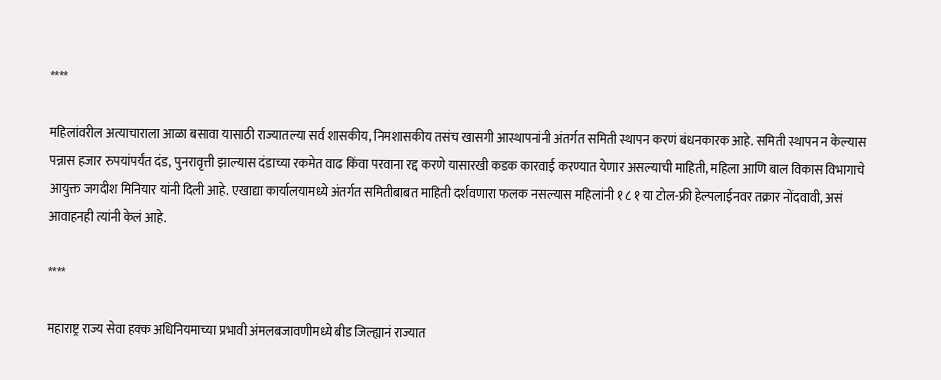****

महिलांवरील अत्याचाराला आळा बसावा यासाठी राज्यातल्या सर्व शासकीय, निमशासकीय तसंच खासगी आस्थापनांनी अंतर्गत समिती स्थापन करणं बंधनकारक आहे. समिती स्थापन न केल्यास पन्नास हजार रुपयांपर्यंत दंड, पुनरावृत्ती झाल्यास दंडाच्या रकमेत वाढ किंवा परवाना रद्द करणे यासारखी कडक कारवाई करण्यात येणार असल्याची माहिती, महिला आणि बाल विकास विभागाचे आयुक्त जगदीश मिनियार यांनी दिली आहे. एखाद्या कार्यालयामध्ये अंतर्गत समितीबाबत माहिती दर्शवणारा फलक नसल्यास महिलांनी १ ८ १ या टोल-फ्री हेल्पलाईनवर तक्रार नोंदवावी, असं आवाहनही त्यांनी केलं आहे.

****

महाराष्ट्र राज्य सेवा हक्क अधिनियमाच्या प्रभावी अंमलबजावणीमध्ये बीड जिल्ह्यानं राज्यात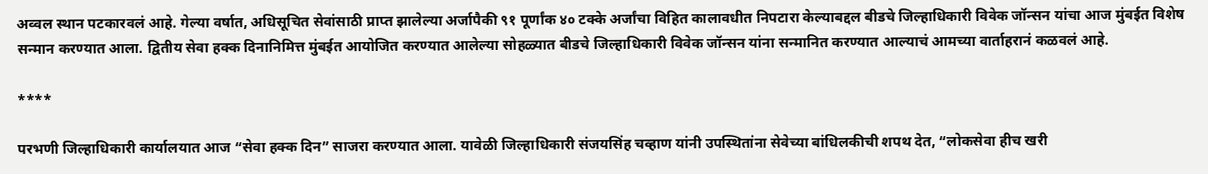अव्वल स्थान पटकारवलं आहे. गेल्या वर्षात, अधिसूचित सेवांसाठी प्राप्त झालेल्या अर्जापैकी ९१ पूर्णांक ४० टक्के अर्जांचा विहित कालावधीत निपटारा केल्याब‌द्दल बीडचे जिल्हाधिकारी विवेक जॉन्सन यांचा आज मुंबईत विशेष सन्मान करण्यात आला. द्वितीय सेवा हक्क दिनानिमित्त मुंबईत आयोजित करण्यात आलेल्या सोहळ्यात बीडचे जिल्हाधिकारी विवेक जॉन्सन यांना सन्मानित करण्यात आल्याचं आमच्या वार्ताहरानं कळवलं आहे.

****

परभणी जिल्हाधिकारी कार्यालयात आज “सेवा हक्क दिन” साजरा करण्यात आला. यावेळी जिल्हाधिकारी संजयसिंह चव्हाण यांनी उपस्थितांना सेवेच्या बांधिलकीची शपथ देत, “लोकसेवा हीच खरी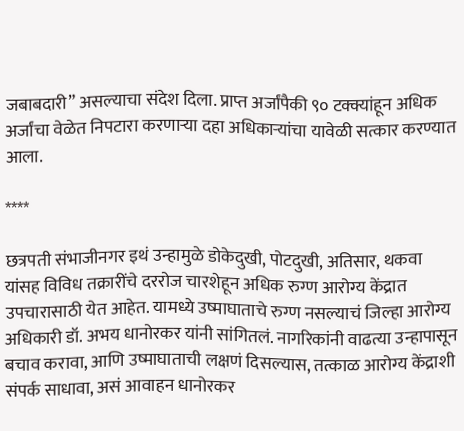जबाबदारी” असल्याचा संदेश दिला. प्राप्त अर्जांपैकी ९० टक्क्यांहून अधिक अर्जांचा वेळेत निपटारा करणाऱ्या दहा अधिकाऱ्यांचा यावेळी सत्कार करण्यात आला.

****

छत्रपती संभाजीनगर इथं उन्हामुळे डोकेदुखी, पोटदुखी, अतिसार, थकवा यांसह विविध तक्रारींचे दररोज चारशेहून अधिक रुग्ण आरोग्य केंद्रात उपचारासाठी येत आहेत. यामध्ये उष्माघाताचे रुग्ण नसल्याचं जिल्हा आरोग्य अधिकारी डॉ. अभय धानोरकर यांनी सांगितलं. नागरिकांनी वाढत्या उन्हापासून बचाव करावा, आणि उष्माघाताची लक्षणं दिसल्यास, तत्काळ आरोग्य केंद्राशी संपर्क साधावा, असं आवाहन धानोरकर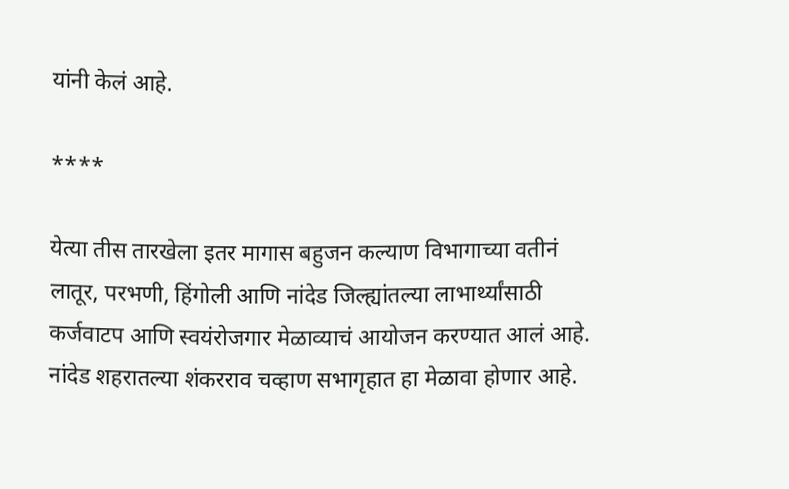यांनी केलं आहे.

****

येत्या तीस तारखेला इतर मागास बहुजन कल्याण विभागाच्या वतीनं लातूर, परभणी, हिंगोली आणि नांदेड जिल्ह्यांतल्या लाभार्थ्यांसाठी कर्जवाटप आणि स्वयंरोजगार मेळाव्याचं आयोजन करण्यात आलं आहे. नांदेड शहरातल्या शंकरराव चव्हाण सभागृहात हा मेळावा होणार आहे.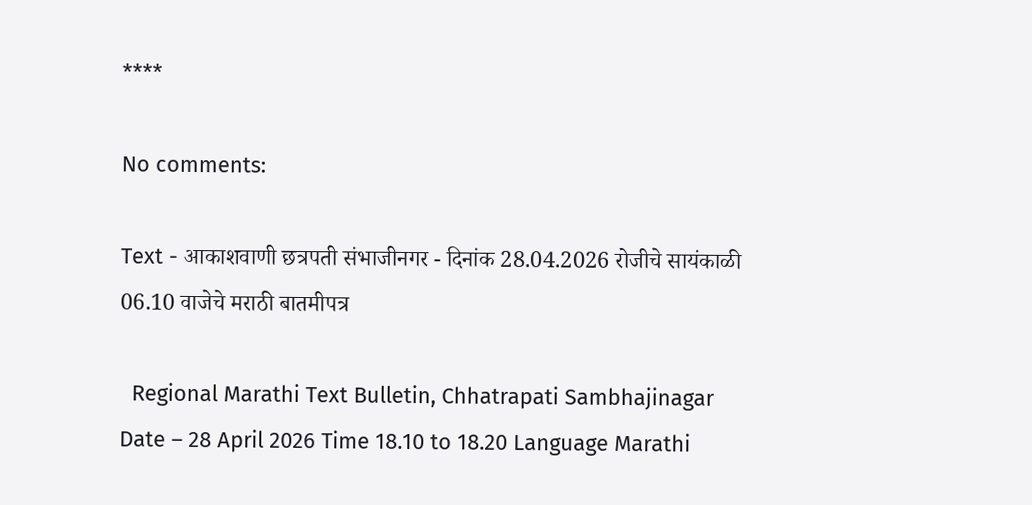****

No comments:

Text - आकाशवाणी छत्रपती संभाजीनगर - दिनांक 28.04.2026 रोजीचे सायंकाळी 06.10 वाजेचे मराठी बातमीपत्र

  Regional Marathi Text Bulletin, Chhatrapati Sambhajinagar Date – 28 April 2026 Time 18.10 to 18.20 Language Marathi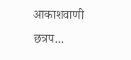आकाशवाणी छत्रप...